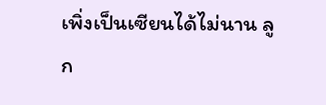เพิ่งเป็นเซียนได้ไม่นาน ลูก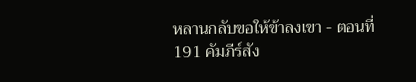หลานกลับขอให้ข้าลงเขา - ตอนที่ 191 คัมภีร์สัง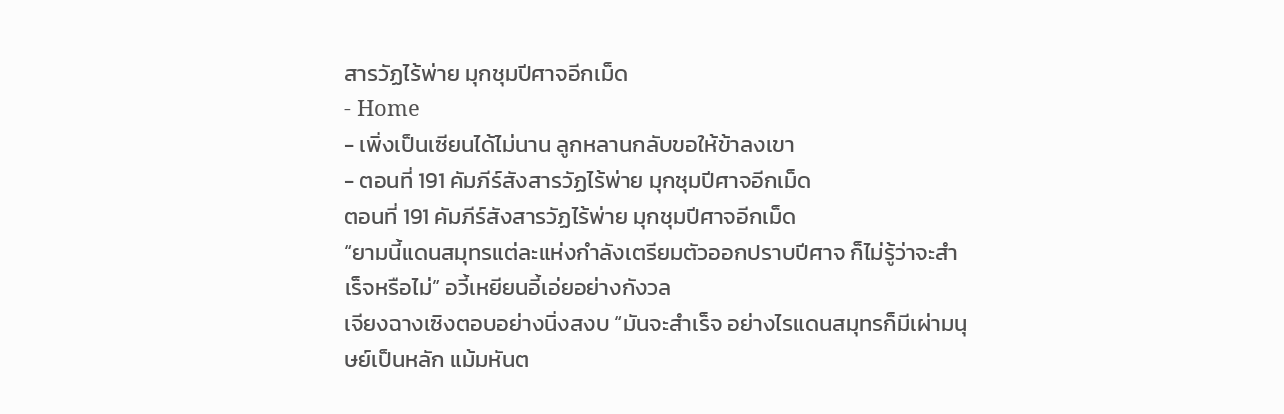สารวัฏไร้พ่าย มุกชุมปีศาจอีกเม็ด
- Home
- เพิ่งเป็นเซียนได้ไม่นาน ลูกหลานกลับขอให้ข้าลงเขา
- ตอนที่ 191 คัมภีร์สังสารวัฏไร้พ่าย มุกชุมปีศาจอีกเม็ด
ตอนที่ 191 คัมภีร์สังสารวัฏไร้พ่าย มุกชุมปีศาจอีกเม็ด
“ยามนี้แดนสมุทรแต่ละแห่งกำลังเตรียมตัวออกปราบปีศาจ ก็ไม่รู้ว่าจะสำเร็จหรือไม่” อวี้เหยียนอี้เอ่ยอย่างกังวล
เจียงฉางเซิงตอบอย่างนิ่งสงบ “มันจะสำเร็จ อย่างไรแดนสมุทรก็มีเผ่ามนุษย์เป็นหลัก แม้มหันต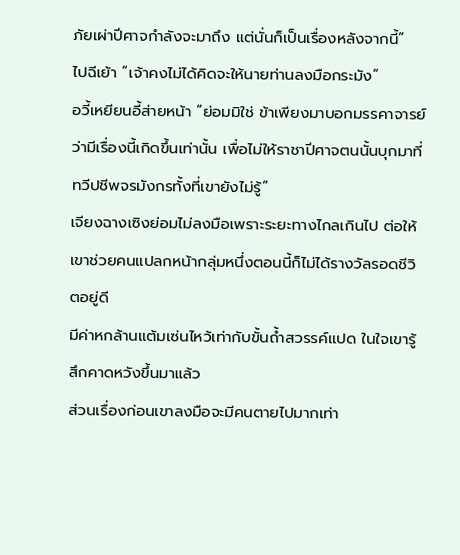ภัยเผ่าปีศาจกำลังจะมาถึง แต่นั่นก็เป็นเรื่องหลังจากนี้”
ไปฉีเย้า “เจ้าคงไม่ได้คิดจะให้นายท่านลงมือกระมัง”
อวี้เหยียนอี้ส่ายหน้า “ย่อมมิใช่ ข้าเพียงมาบอกมรรคาจารย์ว่ามีเรื่องนี้เกิดขึ้นเท่านั้น เพื่อไม่ให้ราชาปีศาจตนนั้นบุกมาที่ทวีปชีพจรมังกรทั้งที่เขายังไม่รู้”
เจียงฉางเซิงย่อมไม่ลงมือเพราะระยะทางไกลเกินไป ต่อให้เขาช่วยคนแปลกหน้ากลุ่มหนึ่งตอนนี้ก็ไม่ได้รางวัลรอดชีวิตอยู่ดี
มีค่าหกล้านแต้มเซ่นไหว้เท่ากับขั้นถ้ำสวรรค์แปด ในใจเขารู้สึกคาดหวังขึ้นมาแล้ว
ส่วนเรื่องก่อนเขาลงมือจะมีคนตายไปมากเท่า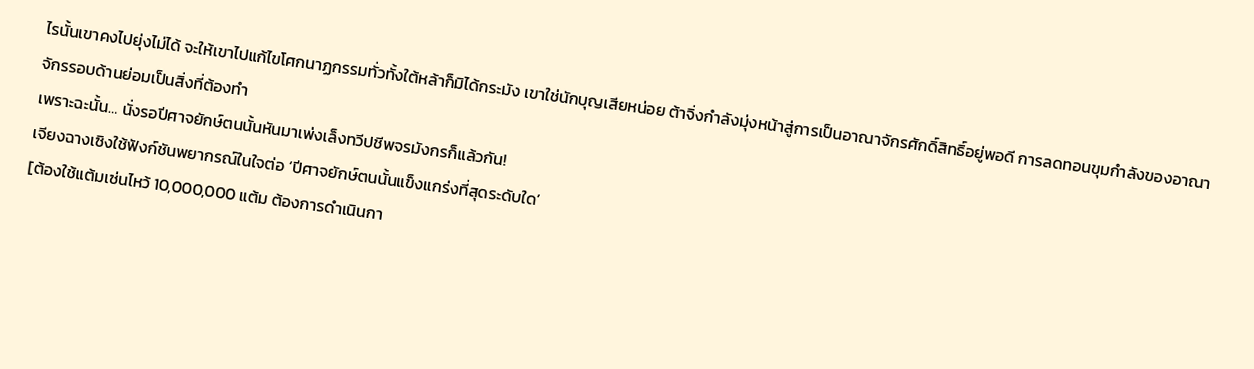ไรนั้นเขาคงไปยุ่งไม่ได้ จะให้เขาไปแก้ไขโศกนาฏกรรมทั่วทั้งใต้หล้าก็มิได้กระมัง เขาใช่นักบุญเสียหน่อย ต้าจิ่งกำลังมุ่งหน้าสู่การเป็นอาณาจักรศักดิ์สิทธิ์อยู่พอดี การลดทอนขุมกำลังของอาณาจักรรอบด้านย่อมเป็นสิ่งที่ต้องทำ
เพราะฉะนั้น… นั่งรอปีศาจยักษ์ตนนั้นหันมาเพ่งเล็งทวีปชีพจรมังกรก็แล้วกัน!
เจียงฉางเซิงใช้ฟังก์ชันพยากรณ์ในใจต่อ ‘ปีศาจยักษ์ตนนั้นแข็งแกร่งที่สุดระดับใด’
[ต้องใช้แต้มเซ่นไหว้ 10,000,000 แต้ม ต้องการดำเนินกา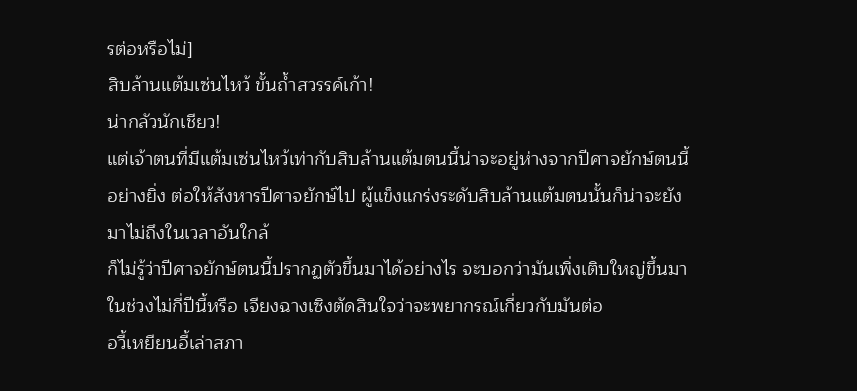รต่อหรือไม่]
สิบล้านแต้มเซ่นไหว้ ขั้นถ้ำสวรรค์เก้า!
น่ากลัวนักเชียว!
แต่เจ้าตนที่มีแต้มเซ่นไหว้เท่ากับสิบล้านแต้มตนนี้น่าจะอยู่ห่างจากปีศาจยักษ์ตนนี้อย่างยิ่ง ต่อให้สังหารปีศาจยักษ์ไป ผู้แข็งแกร่งระดับสิบล้านแต้มตนนั้นก็น่าจะยังมาไม่ถึงในเวลาอันใกล้
ก็ไม่รู้ว่าปีศาจยักษ์ตนนี้ปรากฏตัวขึ้นมาได้อย่างไร จะบอกว่ามันเพิ่งเติบใหญ่ขึ้นมาในช่วงไม่กี่ปีนี้หรือ เจียงฉางเซิงตัดสินใจว่าจะพยากรณ์เกี่ยวกับมันต่อ
อวี้เหยียนอี้เล่าสภา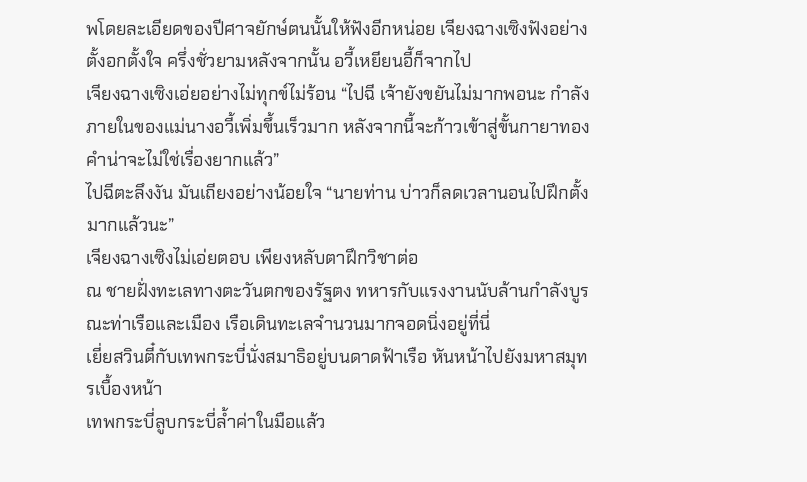พโดยละเอียดของปีศาจยักษ์ตนนั้นให้ฟังอีกหน่อย เจียงฉางเซิงฟังอย่างตั้งอกตั้งใจ ครึ่งชั่วยามหลังจากนั้น อวี้เหยียนอี้ก็จากไป
เจียงฉางเซิงเอ่ยอย่างไม่ทุกข์ไม่ร้อน “ไปฉี เจ้ายังขยันไม่มากพอนะ กำลังภายในของแม่นางอวี้เพิ่มขึ้นเร็วมาก หลังจากนี้จะก้าวเข้าสู่ขั้นกายาทองคำน่าจะไม่ใช่เรื่องยากแล้ว”
ไปฉีตะลึงงัน มันเถียงอย่างน้อยใจ “นายท่าน บ่าวก็ลดเวลานอนไปฝึกตั้งมากแล้วนะ”
เจียงฉางเซิงไม่เอ่ยตอบ เพียงหลับตาฝึกวิชาต่อ
ณ ชายฝั่งทะเลทางตะวันตกของรัฐตง ทหารกับแรงงานนับล้านกำลังบูรณะท่าเรือและเมือง เรือเดินทะเลจำนวนมากจอดนิ่งอยู่ที่นี่
เยี่ยสวินตี๋กับเทพกระบี่นั่งสมาธิอยู่บนดาดฟ้าเรือ หันหน้าไปยังมหาสมุทรเบื้องหน้า
เทพกระบี่ลูบกระบี่ล้ำค่าในมือแล้ว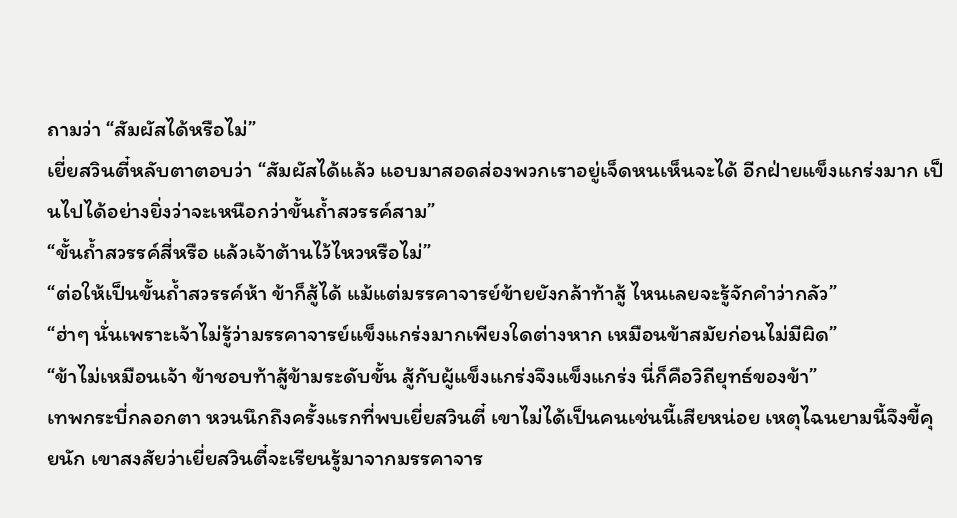ถามว่า “สัมผัสได้หรือไม่”
เยี่ยสวินตี๋หลับตาตอบว่า “สัมผัสได้แล้ว แอบมาสอดส่องพวกเราอยู่เจ็ดหนเห็นจะได้ อีกฝ่ายแข็งแกร่งมาก เป็นไปได้อย่างยิ่งว่าจะเหนือกว่าขั้นถ้ำสวรรค์สาม”
“ขั้นถ้ำสวรรค์สี่หรือ แล้วเจ้าต้านไว้ไหวหรือไม่”
“ต่อให้เป็นขั้นถ้ำสวรรค์ห้า ข้าก็สู้ได้ แม้แต่มรรคาจารย์ข้ายยังกล้าท้าสู้ ไหนเลยจะรู้จักคำว่ากลัว”
“ฮ่าๆ นั่นเพราะเจ้าไม่รู้ว่ามรรคาจารย์แข็งแกร่งมากเพียงใดต่างหาก เหมือนข้าสมัยก่อนไม่มีผิด”
“ข้าไม่เหมือนเจ้า ข้าชอบท้าสู้ข้ามระดับขั้น สู้กับผู้แข็งแกร่งจึงแข็งแกร่ง นี่ก็คือวิถียุทธ์ของข้า”
เทพกระบี่กลอกตา หวนนึกถึงครั้งแรกที่พบเยี่ยสวินตี๋ เขาไม่ได้เป็นคนเช่นนี้เสียหน่อย เหตุไฉนยามนี้จึงขี้คุยนัก เขาสงสัยว่าเยี่ยสวินตี๋จะเรียนรู้มาจากมรรคาจาร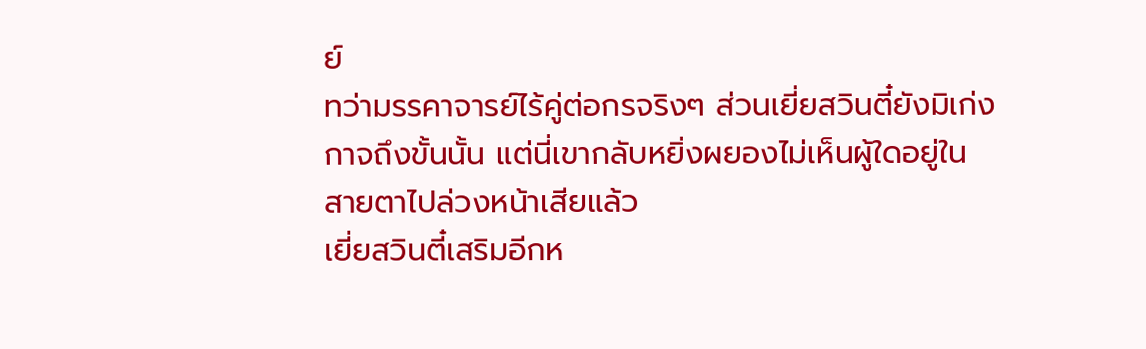ย์
ทว่ามรรคาจารย์ไร้คู่ต่อกรจริงๆ ส่วนเยี่ยสวินตี๋ยังมิเก่งกาจถึงขั้นนั้น แต่นี่เขากลับหยิ่งผยองไม่เห็นผู้ใดอยู่ในสายตาไปล่วงหน้าเสียแล้ว
เยี่ยสวินตี๋เสริมอีกห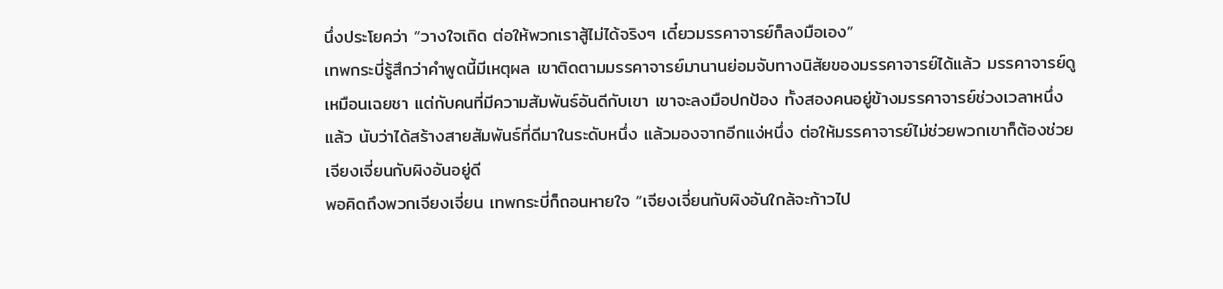นึ่งประโยคว่า “วางใจเถิด ต่อให้พวกเราสู้ไม่ได้จริงๆ เดี๋ยวมรรคาจารย์ก็ลงมือเอง”
เทพกระบี่รู้สึกว่าคำพูดนี้มีเหตุผล เขาติดตามมรรคาจารย์มานานย่อมจับทางนิสัยของมรรคาจารย์ได้แล้ว มรรคาจารย์ดูเหมือนเฉยชา แต่กับคนที่มีความสัมพันธ์อันดีกับเขา เขาจะลงมือปกป้อง ทั้งสองคนอยู่ข้างมรรคาจารย์ช่วงเวลาหนึ่งแล้ว นับว่าได้สร้างสายสัมพันธ์ที่ดีมาในระดับหนึ่ง แล้วมองจากอีกแง่หนึ่ง ต่อให้มรรคาจารย์ไม่ช่วยพวกเขาก็ต้องช่วยเจียงเจี่ยนกับผิงอันอยู่ดี
พอคิดถึงพวกเจียงเจี่ยน เทพกระบี่ก็ถอนหายใจ “เจียงเจี่ยนกับผิงอันใกล้จะก้าวไป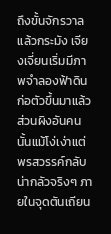ถึงขั้นจักรวาลแล้วกระมัง เจียงเจี่ยนเริ่มมีภาพจำลองฟ้าดินก่อตัวขึ้นมาแล้ว ส่วนผิงอันคนนั้นแม้โง่เง่าแต่พรสวรรค์กลับน่ากลัวจริงๆ ภายในจุดตันเถียน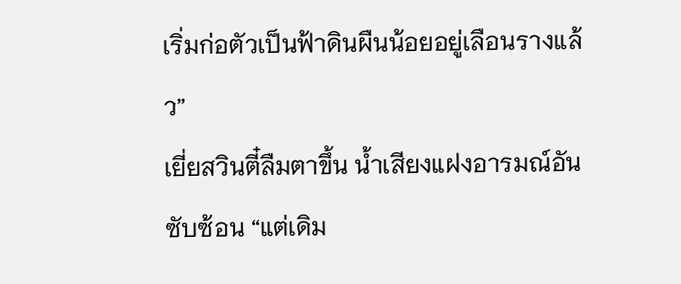เริ่มก่อตัวเป็นฟ้าดินผืนน้อยอยู่เลือนรางแล้ว”
เยี่ยสวินตี๋ลืมตาขึ้น น้ำเสียงแฝงอารมณ์อันซับซ้อน “แต่เดิม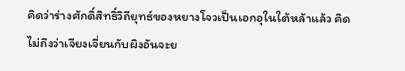คิดว่าร่างศักดิ์สิทธิ์วิถียุทธ์ของหยางโจวเป็นเอกอุในใต้หล้าแล้ว คิดไม่ถึงว่าเจียงเจี่ยนกับผิงอันจะย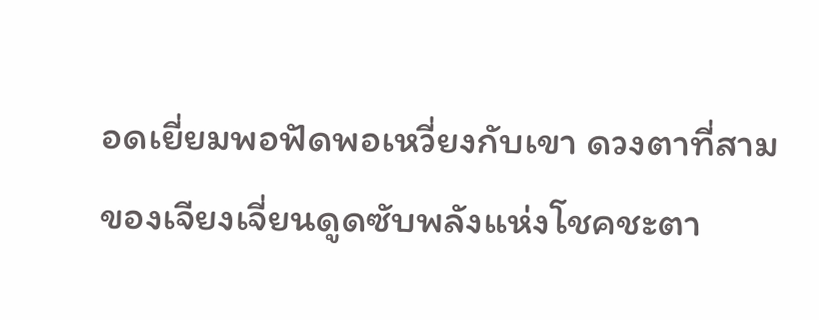อดเยี่ยมพอฟัดพอเหวี่ยงกับเขา ดวงตาที่สามของเจียงเจี่ยนดูดซับพลังแห่งโชคชะตา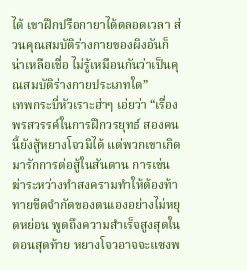ได้ เขาฝึกปรือกายาได้ตลอดเวลา ส่วนคุณสมบัติร่างกายของผิงอันก็น่าเหลือเชื่อ ไม่รู้เหมือนกันว่าเป็นคุณสมบัติร่างกายประเภทใด”
เทพกระบี่หัวเราะฮ่าๆ เอ่ยว่า “เรื่องพรสวรรค์ในการฝึกวรยุทธ์ สองคนนี้ยังสู้หยางโจวมิได้ แต่พวกเขาเกิดมารักการต่อสู้ในสันดาน การเข่นฆ่าระหว่างทำสงครามทำให้ต้องท้าทายขีดจำกัดของตนเองอย่างไม่หยุดหย่อน พูดถึงความสำเร็จสูงสุดในตอนสุดท้าย หยางโจวอาจจะแซงพ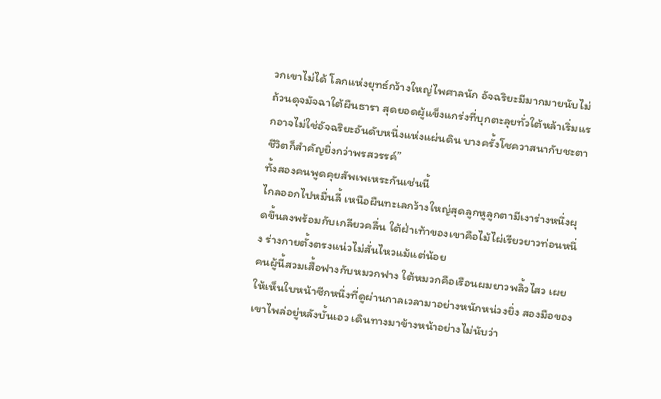วกเขาไม่ได้ โลกแห่งยุทธ์กว้างใหญ่ไพศาลนัก อัจฉริยะมีมากมายนับไม่ถ้วนดุจมัจฉาใต้ผืนธารา สุดยอดผู้แข็งแกร่งที่บุกตะลุยทั่วใต้หล้าเริ่มแรกอาจไม่ใช่อัจฉริยะอันดับหนึ่งแห่งแผ่นดิน บางครั้งโชควาสนากับชะตาชีวิตก็สำคัญยิ่งกว่าพรสวรรค์”
ทั้งสองคนพูดคุยสัพเพเหระกันเช่นนี้
ไกลออกไปหมื่นลี้ เหนือผืนทะเลกว้างใหญ่สุดลูกหูลูกตามีเงาร่างหนึ่งผุดขึ้นลงพร้อมกับเกลียวคลื่น ใต้ฝ่าเท้าของเขาคือไม้ไผ่เรียวยาวท่อนหนึ่ง ร่างกายตั้งตรงแน่วไม่สั่นไหวแม้แต่น้อย
คนผู้นี้สวมเสื้อฟางกับหมวกฟาง ใต้หมวกคือเรือนผมยาวพลิ้วไสว เผยให้เห็นใบหน้าซีกหนึ่งที่ดูผ่านกาลเวลามาอย่างหนักหน่วงยิ่ง สองมือของเขาไพล่อยู่หลังบั้นเอว เดินทางมาข้างหน้าอย่างไม่นับว่า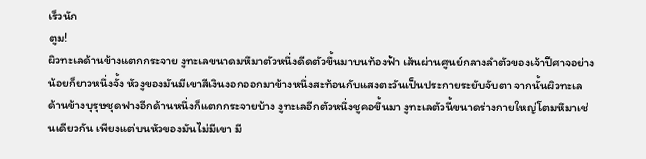เร็วนัก
ตูม!
ผิวทะเลด้านข้างแตกกระจาย งูทะเลขนาดมหึมาตัวหนึ่งดีดตัวขึ้นมาบนท้องฟ้า เส้นผ่านศูนย์กลางลำตัวของเจ้าปีศาจอย่างน้อยก็ยาวหนึ่งจั้ง หัวงูของมันมีเขาสีเงินงอกออกมาข้างหนึ่งสะท้อนกับแสงตะวันเป็นประกายระยับจับตา จากนั้นผิวทะเลด้านข้างบุรุษชุดฟางอีกด้านหนึ่งก็แตกกระจายบ้าง งูทะเลอีกตัวหนึ่งชูคอขึ้นมา งูทะเลตัวนี้ขนาดร่างกายใหญ่โตมหึมาเช่นเดียวกัน เพียงแต่บนหัวของมันไม่มีเขา มี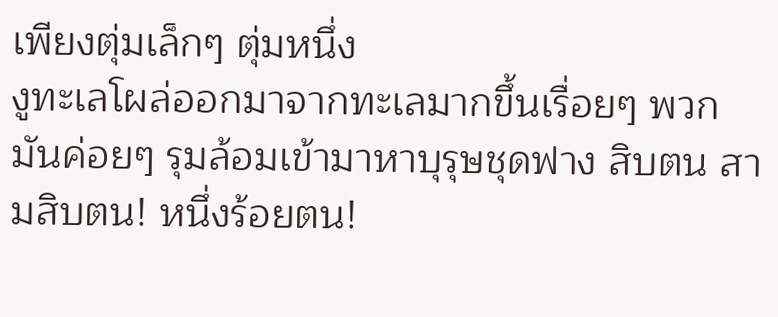เพียงตุ่มเล็กๆ ตุ่มหนึ่ง
งูทะเลโผล่ออกมาจากทะเลมากขึ้นเรื่อยๆ พวกมันค่อยๆ รุมล้อมเข้ามาหาบุรุษชุดฟาง สิบตน สามสิบตน! หนึ่งร้อยตน!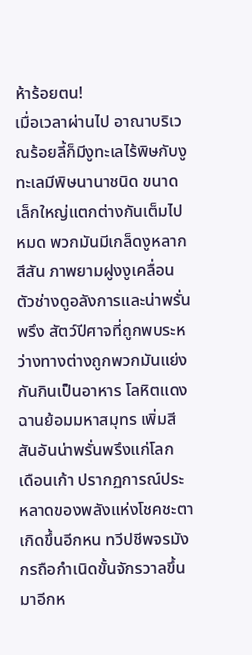ห้าร้อยตน!
เมื่อเวลาผ่านไป อาณาบริเวณร้อยลี้ก็มีงูทะเลไร้พิษกับงูทะเลมีพิษนานาชนิด ขนาดเล็กใหญ่แตกต่างกันเต็มไปหมด พวกมันมีเกล็ดงูหลากสีสัน ภาพยามฝูงงูเคลื่อนตัวช่างดูอลังการและน่าพรั่นพรึง สัตว์ปีศาจที่ถูกพบระหว่างทางต่างถูกพวกมันแย่งกันกินเป็นอาหาร โลหิตแดงฉานย้อมมหาสมุทร เพิ่มสีสันอันน่าพรั่นพรึงแก่โลก
เดือนเก้า ปรากฏการณ์ประหลาดของพลังแห่งโชคชะตาเกิดขึ้นอีกหน ทวีปชีพจรมังกรถือกำเนิดขั้นจักรวาลขึ้นมาอีกห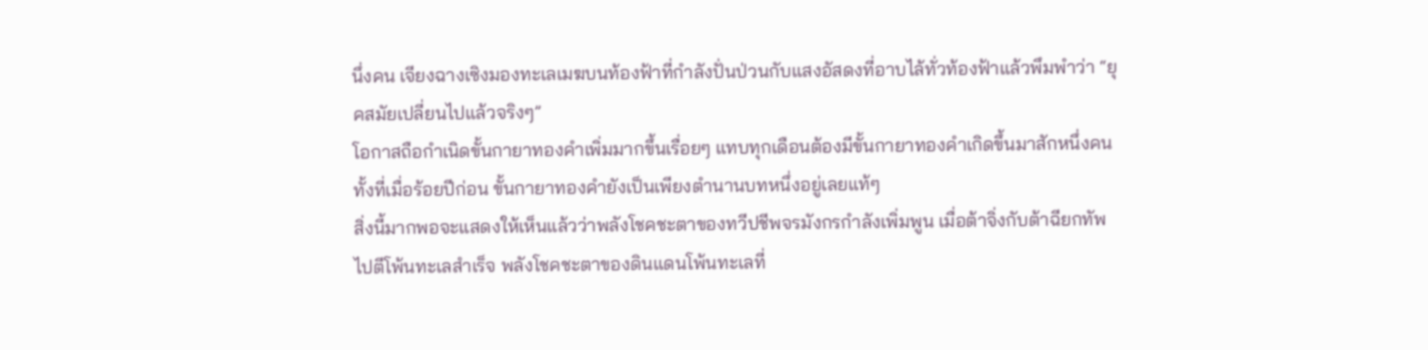นึ่งคน เจียงฉางเซิงมองทะเลเมฆบนท้องฟ้าที่กำลังปั่นป่วนกับแสงอัสดงที่อาบไล้ทั่วท้องฟ้าแล้วพึมพำว่า “ยุคสมัยเปลี่ยนไปแล้วจริงๆ”
โอกาสถือกำเนิดขั้นกายาทองคำเพิ่มมากขึ้นเรื่อยๆ แทบทุกเดือนต้องมีขั้นกายาทองคำเกิดขึ้นมาสักหนึ่งคน ทั้งที่เมื่อร้อยปีก่อน ขั้นกายาทองคำยังเป็นเพียงตำนานบทหนึ่งอยู่เลยแท้ๆ
สิ่งนี้มากพอจะแสดงให้เห็นแล้วว่าพลังโชคชะตาของทวีปชีพจรมังกรกำลังเพิ่มพูน เมื่อต้าจิ่งกับต้าฉียกทัพไปตีโพ้นทะเลสำเร็จ พลังโชคชะตาของดินแดนโพ้นทะเลที่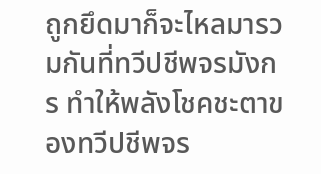ถูกยึดมาก็จะไหลมารวมกันที่ทวีปชีพจรมังกร ทำให้พลังโชคชะตาของทวีปชีพจร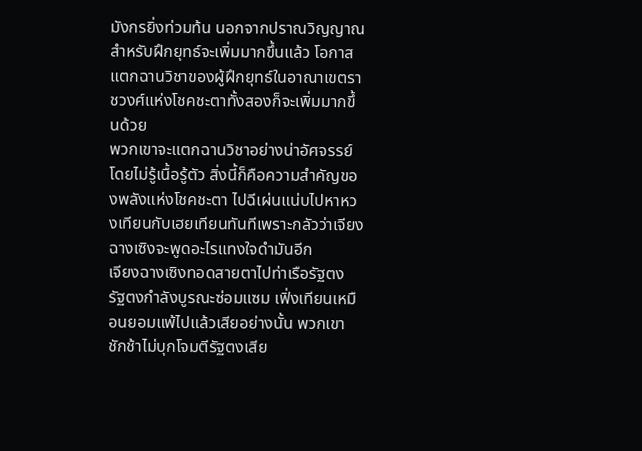มังกรยิ่งท่วมท้น นอกจากปราณวิญญาณสำหรับฝึกยุทธ์จะเพิ่มมากขึ้นแล้ว โอกาสแตกฉานวิชาของผู้ฝึกยุทธ์ในอาณาเขตราชวงศ์แห่งโชคชะตาทั้งสองก็จะเพิ่มมากขึ้นด้วย
พวกเขาจะแตกฉานวิชาอย่างน่าอัศจรรย์โดยไม่รู้เนื้อรู้ตัว สิ่งนี้ก็คือความสำคัญของพลังแห่งโชคชะตา ไปฉีเผ่นแน่บไปหาหวงเทียนกับเฮยเทียนทันทีเพราะกลัวว่าเจียงฉางเซิงจะพูดอะไรแทงใจดำมันอีก
เจียงฉางเซิงทอดสายตาไปท่าเรือรัฐตง รัฐตงกำลังบูรณะซ่อมแซม เฟิ่งเทียนเหมือนยอมแพ้ไปแล้วเสียอย่างนั้น พวกเขาชักช้าไม่บุกโจมตีรัฐตงเสีย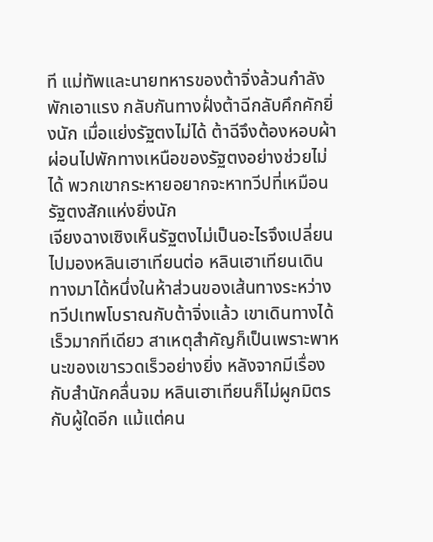ที แม่ทัพและนายทหารของต้าจิ่งล้วนกำลังพักเอาแรง กลับกันทางฝั่งต้าฉีกลับคึกคักยิ่งนัก เมื่อแย่งรัฐตงไม่ได้ ต้าฉีจึงต้องหอบผ้าผ่อนไปพักทางเหนือของรัฐตงอย่างช่วยไม่ได้ พวกเขากระหายอยากจะหาทวีปที่เหมือนรัฐตงสักแห่งยิ่งนัก
เจียงฉางเซิงเห็นรัฐตงไม่เป็นอะไรจึงเปลี่ยนไปมองหลินเฮาเทียนต่อ หลินเฮาเทียนเดินทางมาได้หนึ่งในห้าส่วนของเส้นทางระหว่างทวีปเทพโบราณกับต้าจิ่งแล้ว เขาเดินทางได้เร็วมากทีเดียว สาเหตุสำคัญก็เป็นเพราะพาหนะของเขารวดเร็วอย่างยิ่ง หลังจากมีเรื่องกับสำนักคลื่นจม หลินเฮาเทียนก็ไม่ผูกมิตรกับผู้ใดอีก แม้แต่คน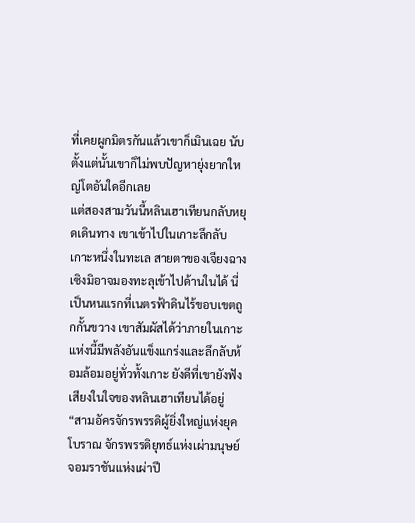ที่เคยผูกมิตรกันแล้วเขาก็เมินเฉย นับตั้งแต่นั้นเขาก็ไม่พบปัญหายุ่งยากใหญ่โตอันใดอีกเลย
แต่สองสามวันนี้หลินเฮาเทียนกลับหยุดเดินทาง เขาเข้าไปในเกาะลึกลับเกาะหนึ่งในทะเล สายตาของเจียงฉางเซิงมิอาจมองทะลุเข้าไปด้านในได้ นี่เป็นหนแรกที่เนตรฟ้าดินไร้ขอบเขตถูกกั้นขวาง เขาสัมผัสได้ว่าภายในเกาะแห่งนี้มีพลังอันแข็งแกร่งและลึกลับห้อมล้อมอยู่ทั่วทั้งเกาะ ยังดีที่เขายังฟังเสียงในใจของหลินเฮาเทียนได้อยู่
“สามอัครจักรพรรดิผู้ยิ่งใหญ่แห่งยุคโบราณ จักรพรรดิยุทธ์แห่งเผ่ามนุษย์ จอมราชันแห่งเผ่าปี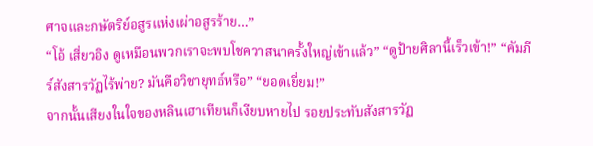ศาจและกษัตริย์อสูรแห่งเผ่าอสูรร้าย…”
“โอ้ เสี่ยวอิง ดูเหมือนพวกเราจะพบโชควาสนาครั้งใหญ่เข้าแล้ว” “ดูป้ายศิลานี้เร็วเข้า!” “คัมภีร์สังสารวัฏไร้พ่าย? มันคือวิชายุทธ์หรือ” “ยอดเยี่ยม!”
จากนั้นเสียงในใจของหลินเฮาเทียนก็เงียบหายไป รอยประทับสังสารวัฏ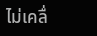ไม่เคลื่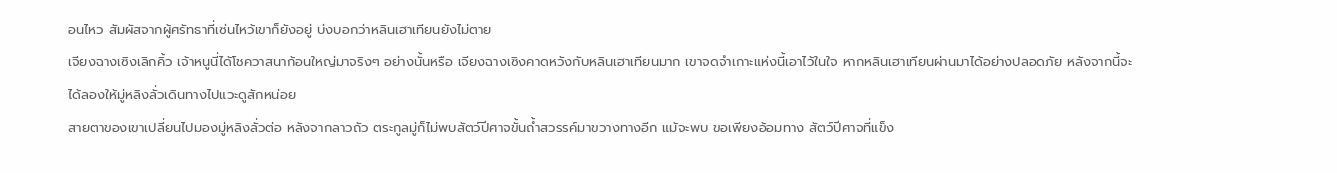อนไหว สัมผัสจากผู้ศรัทธาที่เซ่นไหว้เขาก็ยังอยู่ บ่งบอกว่าหลินเฮาเทียนยังไม่ตาย
เจียงฉางเซิงเลิกคิ้ว เจ้าหนูนี่ได้โชควาสนาก้อนใหญ่มาจริงๆ อย่างนั้นหรือ เจียงฉางเซิงคาดหวังกับหลินเฮาเทียนมาก เขาจดจำเกาะแห่งนี้เอาไว้ในใจ หากหลินเฮาเทียนผ่านมาได้อย่างปลอดภัย หลังจากนี้จะได้ลองให้มู่หลิงลั่วเดินทางไปแวะดูสักหน่อย
สายตาของเขาเปลี่ยนไปมองมู่หลิงลั่วต่อ หลังจากลาวถัว ตระกูลมู่ก็ไม่พบสัตว์ปีศาจขั้นถ้ำสวรรค์มาขวางทางอีก แม้จะพบ ขอเพียงอ้อมทาง สัตว์ปีศาจที่แข็ง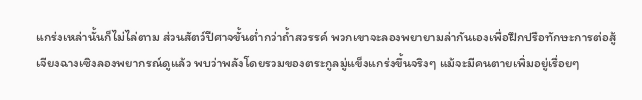แกร่งเหล่านั้นก็ไม่ไล่ตาม ส่วนสัตว์ปีศาจขั้นต่ำกว่าถ้ำสวรรค์ พวกเขาจะลองพยายามล่ากันเองเพื่อฝึกปรือทักษะการต่อสู้
เจียงฉางเซิงลองพยากรณ์ดูแล้ว พบว่าพลังโดยรวมของตระกูลมู่แข็งแกร่งขึ้นจริงๆ แม้จะมีคนตายเพิ่มอยู่เรื่อยๆ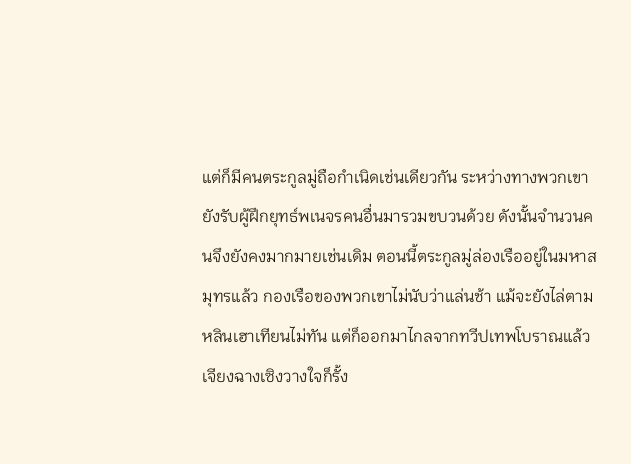แต่ก็มีคนตระกูลมู่ถือกำเนิดเช่นเดียวกัน ระหว่างทางพวกเขายังรับผู้ฝึกยุทธ์พเนจรคนอื่นมารวมขบวนด้วย ดังนั้นจำนวนคนจึงยังคงมากมายเช่นเดิม ตอนนี้ตระกูลมู่ล่องเรืออยู่ในมหาสมุทรแล้ว กองเรือของพวกเขาไม่นับว่าแล่นช้า แม้จะยังไล่ตามหลินเฮาเทียนไม่ทัน แต่ก็ออกมาไกลจากทวีปเทพโบราณแล้ว
เจียงฉางเซิงวางใจก็รั้ง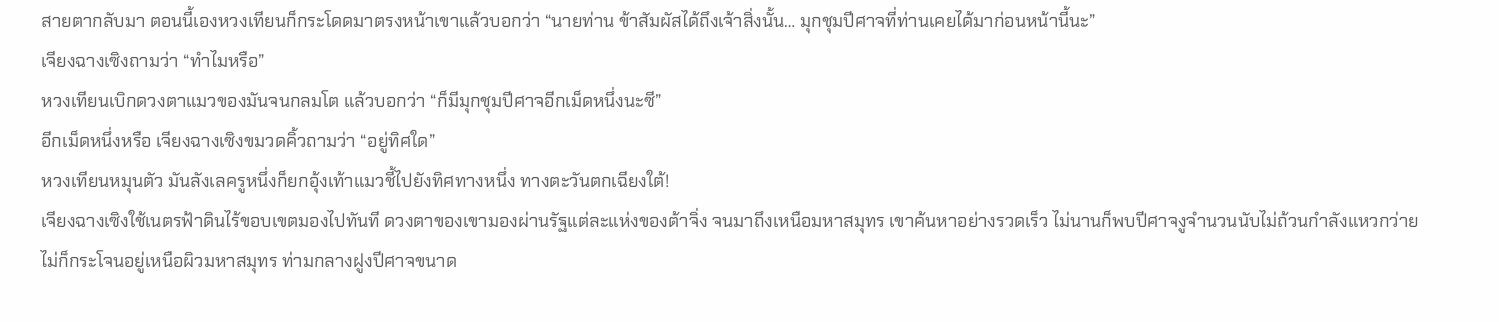สายตากลับมา ตอนนี้เองหวงเทียนก็กระโดดมาตรงหน้าเขาแล้วบอกว่า “นายท่าน ข้าสัมผัสได้ถึงเจ้าสิ่งนั้น… มุกชุมปีศาจที่ท่านเคยได้มาก่อนหน้านี้นะ”
เจียงฉางเซิงถามว่า “ทำไมหรือ”
หวงเทียนเบิกดวงตาแมวของมันจนกลมโต แล้วบอกว่า “ก็มีมุกชุมปีศาจอีกเม็ดหนึ่งนะซี”
อีกเม็ดหนึ่งหรือ เจียงฉางเซิงขมวดคิ้วถามว่า “อยู่ทิศใด”
หวงเทียนหมุนตัว มันลังเลครูหนึ่งก็ยกอุ้งเท้าแมวชี้ไปยังทิศทางหนึ่ง ทางตะวันตกเฉียงใต้!
เจียงฉางเซิงใช้เนตรฟ้าดินไร้ขอบเขตมองไปทันที ดวงตาของเขามองผ่านรัฐแต่ละแห่งของต้าจิ่ง จนมาถึงเหนือมหาสมุทร เขาค้นหาอย่างรวดเร็ว ไม่นานก็พบปีศาจงูจำนวนนับไม่ถ้วนกำลังแหวกว่าย ไม่ก็กระโจนอยู่เหนือผิวมหาสมุทร ท่ามกลางฝูงปีศาจขนาด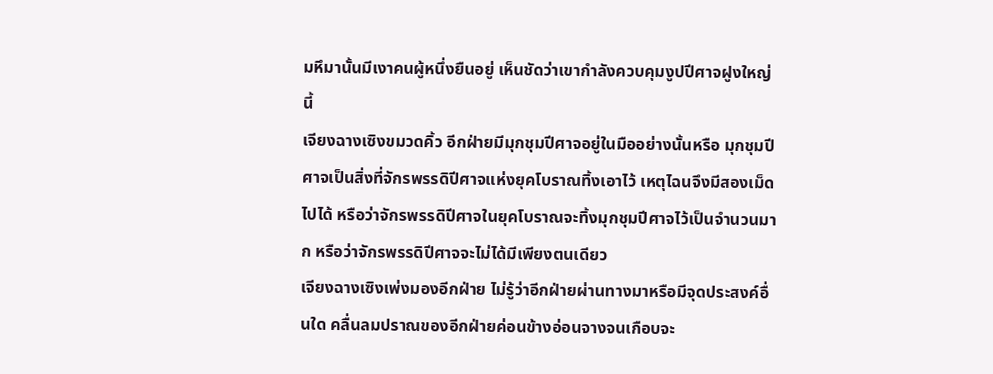มหึมานั้นมีเงาคนผู้หนึ่งยืนอยู่ เห็นชัดว่าเขากำลังควบคุมงูปปีศาจฝูงใหญ่นี้
เจียงฉางเซิงขมวดคิ้ว อีกฝ่ายมีมุกชุมปีศาจอยู่ในมืออย่างนั้นหรือ มุกชุมปีศาจเป็นสิ่งที่จักรพรรดิปีศาจแห่งยุคโบราณทิ้งเอาไว้ เหตุไฉนจึงมีสองเม็ดไปได้ หรือว่าจักรพรรดิปีศาจในยุคโบราณจะทิ้งมุกชุมปีศาจไว้เป็นจำนวนมาก หรือว่าจักรพรรดิปีศาจจะไม่ได้มีเพียงตนเดียว
เจียงฉางเซิงเพ่งมองอีกฝ่าย ไม่รู้ว่าอีกฝ่ายผ่านทางมาหรือมีจุดประสงค์อื่นใด คลื่นลมปราณของอีกฝ่ายค่อนข้างอ่อนจางจนเกือบจะ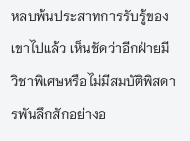หลบพ้นประสาทการรับรู้ของเขาไปแล้ว เห็นชัดว่าอีกฝ่ายมีวิชาพิเศษหรือไม่มีสมบัติพิสดารพันลึกสักอย่างอ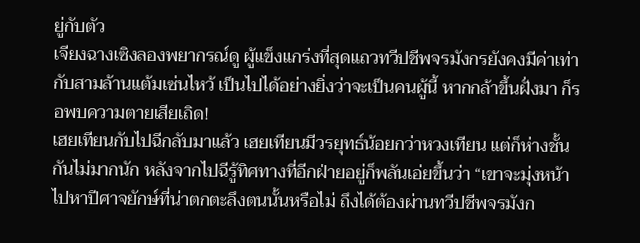ยู่กับตัว
เจียงฉางเซิงลองพยากรณ์ดู ผู้แข็งแกร่งที่สุดแถวทวีปชีพจรมังกรยังคงมีค่าเท่ากับสามล้านแต้มเซ่นไหว้ เป็นไปได้อย่างยิ่งว่าจะเป็นคนผู้นี้ หากกล้าขึ้นฝั่งมา ก็รอพบความตายเสียเถิด!
เฮยเทียนกับไปฉีกลับมาแล้ว เฮยเทียนมีวรยุทธ์น้อยกว่าหวงเทียน แต่ก็ห่างชั้นกันไม่มากนัก หลังจากไปฉีรู้ทิศทางที่อีกฝ่ายอยู่ก็พลันเอ่ยขึ้นว่า “เขาจะมุ่งหน้าไปหาปีศาจยักษ์ที่น่าตกตะลึงตนนั้นหรือไม่ ถึงได้ต้องผ่านทวีปชีพจรมังก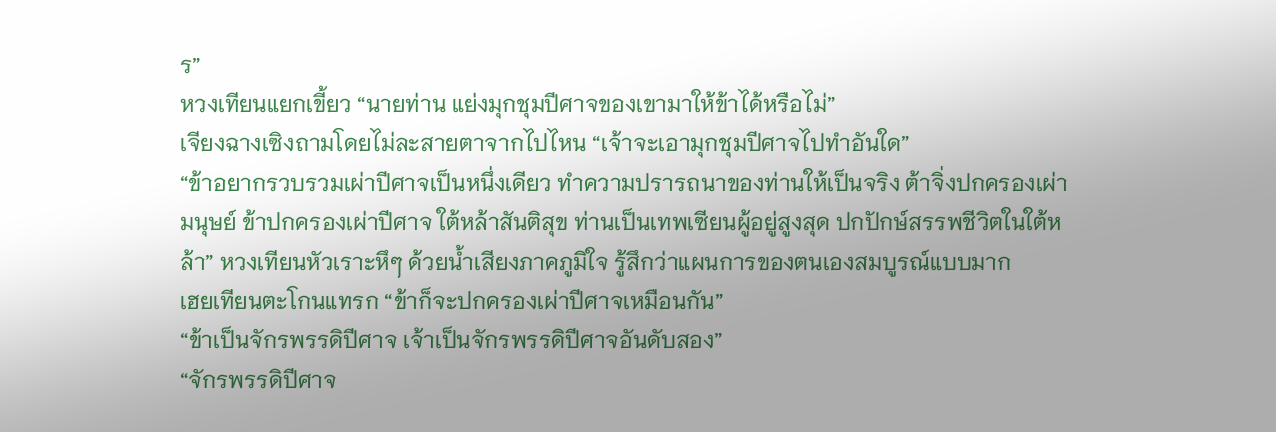ร”
หวงเทียนแยกเขี้ยว “นายท่าน แย่งมุกชุมปีศาจของเขามาให้ข้าได้หรือไม่”
เจียงฉางเซิงถามโดยไม่ละสายตาจากไปไหน “เจ้าจะเอามุกชุมปีศาจไปทำอันใด”
“ข้าอยากรวบรวมเผ่าปีศาจเป็นหนึ่งเดียว ทำความปรารถนาของท่านให้เป็นจริง ต้าจิ่งปกครองเผ่ามนุษย์ ข้าปกครองเผ่าปีศาจ ใต้หล้าสันติสุข ท่านเป็นเทพเซียนผู้อยู่สูงสุด ปกปักษ์สรรพชีวิตในใต้หล้า” หวงเทียนหัวเราะหึๆ ด้วยน้ำเสียงภาคภูมิใจ รู้สึกว่าแผนการของตนเองสมบูรณ์แบบมาก
เฮยเทียนตะโกนแทรก “ข้าก็จะปกครองเผ่าปีศาจเหมือนกัน”
“ข้าเป็นจักรพรรดิปีศาจ เจ้าเป็นจักรพรรดิปีศาจอันดับสอง”
“จักรพรรดิปีศาจ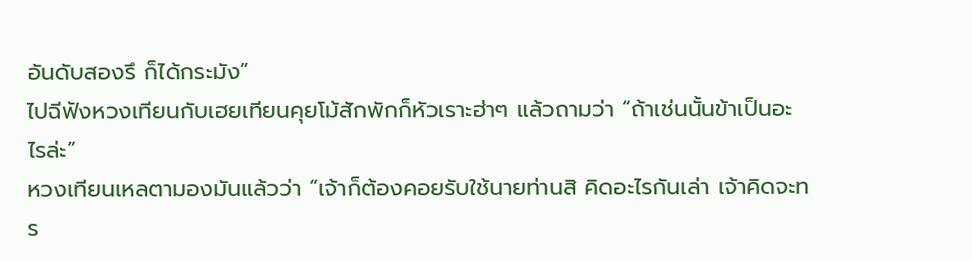อันดับสองรึ ก็ได้กระมัง”
ไปฉีฟังหวงเทียนกับเฮยเทียนคุยโม้สักพักก็หัวเราะฮ่าๆ แล้วถามว่า “ถ้าเช่นนั้นข้าเป็นอะไรล่ะ”
หวงเทียนเหลตามองมันแล้วว่า “เจ้าก็ต้องคอยรับใช้นายท่านสิ คิดอะไรกันเล่า เจ้าคิดจะทร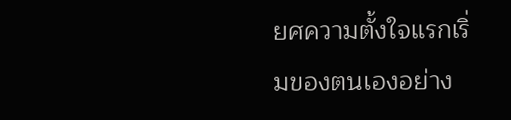ยศความตั้งใจแรกเริ่มของตนเองอย่าง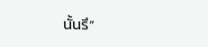นั้นรึ”